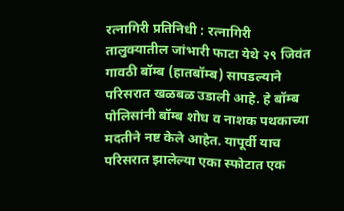रत्नागिरी प्रतिनिधी : रत्नागिरी तालुक्यातील जांभारी फाटा येथे २९ जिवंत गावठी बॉम्ब (हातबॉम्ब) सापडल्याने परिसरात खळबळ उडाली आहे. हे बॉम्ब पोलिसांनी बॉम्ब शोध व नाशक पथकाच्या मदतीने नष्ट केले आहेत. यापूर्वी याच परिसरात झालेल्या एका स्फोटात एक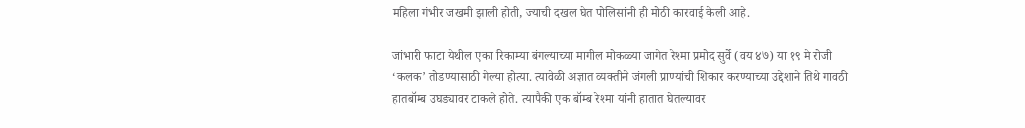महिला गंभीर जखमी झाली होती, ज्याची दखल घेत पोलिसांनी ही मोठी कारवाई केली आहे.

जांभारी फाटा येथील एका रिकाम्या बंगल्याच्या मागील मोकळ्या जागेत रेश्मा प्रमोद सुर्वे (वय ४७) या १९ मे रोजी ‘कलक’ तोडण्यासाठी गेल्या होत्या. त्यावेळी अज्ञात व्यक्तीने जंगली प्राण्यांची शिकार करण्याच्या उद्देशाने तिथे गावठी हातबॉम्ब उघड्यावर टाकले होते. त्यापैकी एक बॉम्ब रेश्मा यांनी हातात घेतल्यावर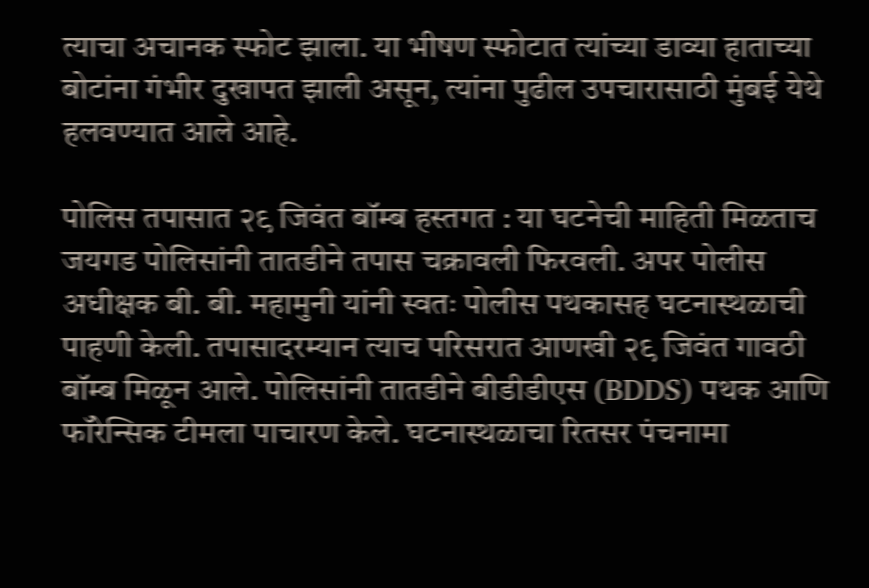त्याचा अचानक स्फोट झाला. या भीषण स्फोटात त्यांच्या डाव्या हाताच्या बोटांना गंभीर दुखापत झाली असून, त्यांना पुढील उपचारासाठी मुंबई येथे हलवण्यात आले आहे.

पोलिस तपासात २९ जिवंत बॉम्ब हस्तगत : या घटनेची माहिती मिळताच जयगड पोलिसांनी तातडीने तपास चक्रावली फिरवली. अपर पोलीस अधीक्षक बी. बी. महामुनी यांनी स्वतः पोलीस पथकासह घटनास्थळाची पाहणी केली. तपासादरम्यान त्याच परिसरात आणखी २९ जिवंत गावठी बॉम्ब मिळून आले. पोलिसांनी तातडीने बीडीडीएस (BDDS) पथक आणि फॉरेन्सिक टीमला पाचारण केले. घटनास्थळाचा रितसर पंचनामा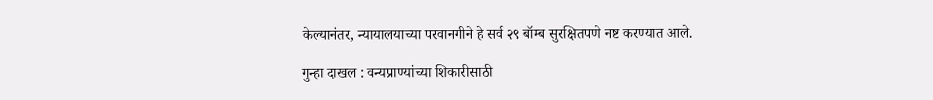केल्यानंतर, न्यायालयाच्या परवानगीने हे सर्व २९ बॉम्ब सुरक्षितपणे नष्ट करण्यात आले.

गुन्हा दाखल : वन्यप्राण्यांच्या शिकारीसाठी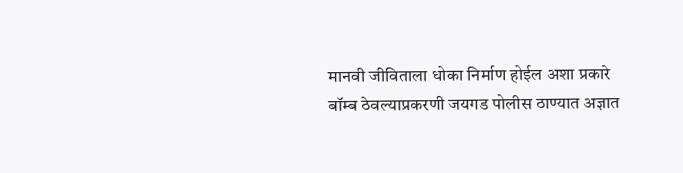मानवी जीविताला धोका निर्माण होईल अशा प्रकारे बॉम्ब ठेवल्याप्रकरणी जयगड पोलीस ठाण्यात अज्ञात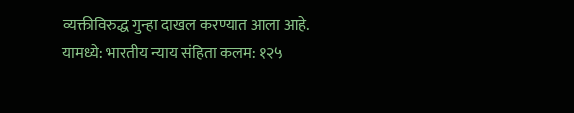व्यक्तीविरुद्ध गुन्हा दाखल करण्यात आला आहे. यामध्ये: भारतीय न्याय संहिता कलम: १२५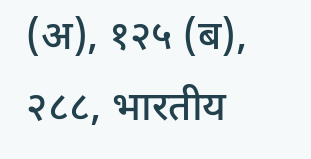(अ), १२५ (ब), २८८, भारतीय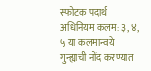स्फोटक पदार्थ अधिनियम कलम: ३, ४, ५ या कलमान्वये गुन्ह्याची नोंद करण्यात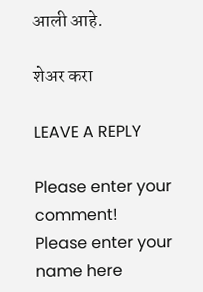आली आहे.

शेअर करा

LEAVE A REPLY

Please enter your comment!
Please enter your name here